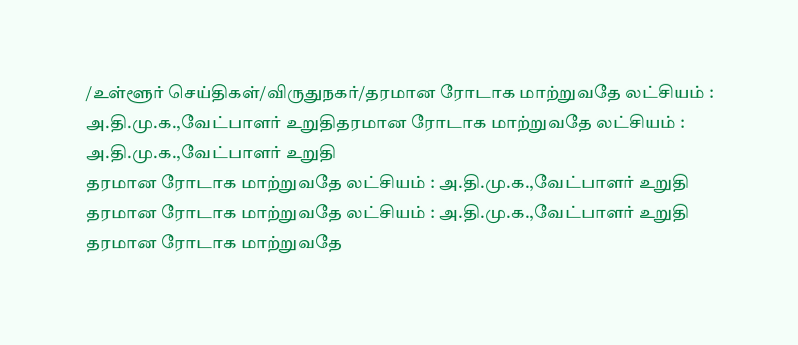/உள்ளூர் செய்திகள்/விருதுநகர்/தரமான ரோடாக மாற்றுவதே லட்சியம் : அ.தி.மு.க.,வேட்பாளர் உறுதிதரமான ரோடாக மாற்றுவதே லட்சியம் : அ.தி.மு.க.,வேட்பாளர் உறுதி
தரமான ரோடாக மாற்றுவதே லட்சியம் : அ.தி.மு.க.,வேட்பாளர் உறுதி
தரமான ரோடாக மாற்றுவதே லட்சியம் : அ.தி.மு.க.,வேட்பாளர் உறுதி
தரமான ரோடாக மாற்றுவதே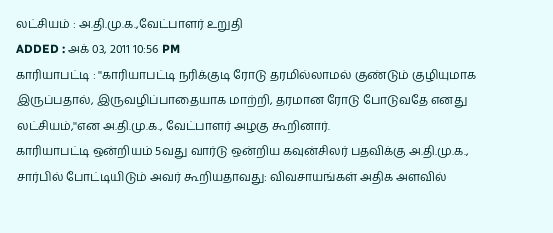லட்சியம் : அ.தி.மு.க.,வேட்பாளர் உறுதி
ADDED : அக் 03, 2011 10:56 PM
காரியாபட்டி : ''காரியாபட்டி நரிக்குடி ரோடு தரமில்லாமல் குண்டும் குழியுமாக இருப்பதால், இருவழிப்பாதையாக மாற்றி, தரமான ரோடு போடுவதே எனது லட்சியம்,''என அ.தி.மு.க., வேட்பாளர் அழகு கூறினார்.
காரியாபட்டி ஒன்றியம் 5வது வார்டு ஒன்றிய கவுன்சிலர் பதவிக்கு அ.தி.மு.க., சார்பில் போட்டியிடும் அவர் கூறியதாவது: விவசாயங்கள் அதிக அளவில்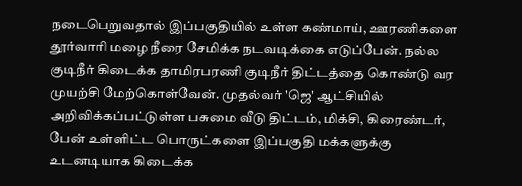நடைபெறுவதால் இப்பகுதியில் உள்ள கண்மாய், ஊரணிகளை தூர்வாரி மழை நீரை சேமிக்க நடவடிக்கை எடுப்பேன். நல்ல குடிநீர் கிடைக்க தாமிரபரணி குடிநீர் திட்டத்தை கொண்டு வர முயற்சி மேற்கொள்வேன். முதல்வர் 'ஜெ' ஆட்சியில் அறிவிக்கப்பட்டுள்ள பசுமை வீடு திட்டம், மிக்சி, கிரைண்டர், பேன் உள்ளிட்ட பொருட்களை இப்பகுதி மக்களுக்கு உடனடியாக கிடைக்க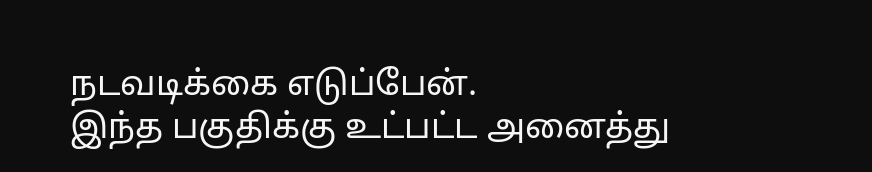நடவடிக்கை எடுப்பேன்.
இந்த பகுதிக்கு உட்பட்ட அனைத்து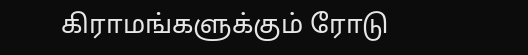கிராமங்களுக்கும் ரோடு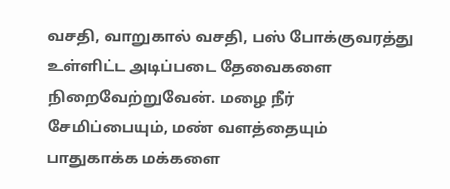வசதி, வாறுகால் வசதி, பஸ் போக்குவரத்து உள்ளிட்ட அடிப்படை தேவைகளை நிறைவேற்றுவேன். மழை நீர் சேமிப்பையும், மண் வளத்தையும் பாதுகாக்க மக்களை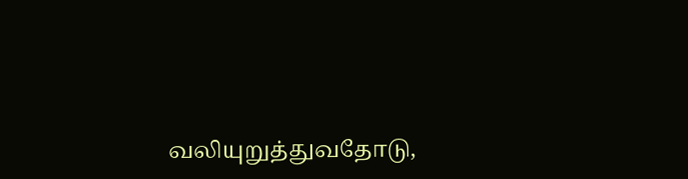வலியுறுத்துவதோடு,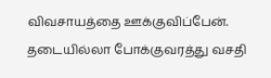விவசாயத்தை ஊக்குவிப்பேன். தடையில்லா போக்குவரத்து வசதி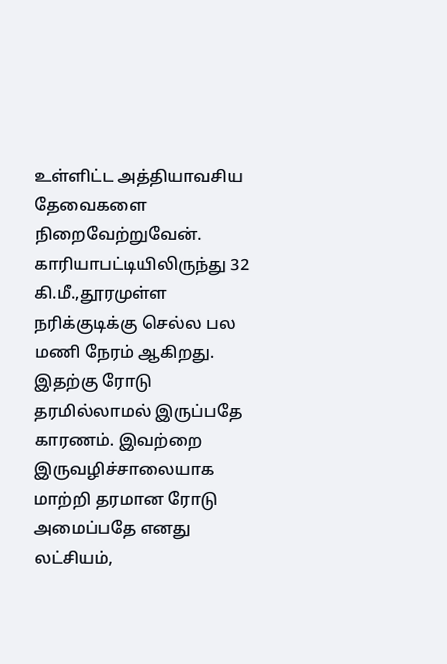உள்ளிட்ட அத்தியாவசிய தேவைகளை நிறைவேற்றுவேன். காரியாபட்டியிலிருந்து 32 கி.மீ.,தூரமுள்ள நரிக்குடிக்கு செல்ல பல மணி நேரம் ஆகிறது. இதற்கு ரோடு தரமில்லாமல் இருப்பதே காரணம். இவற்றை இருவழிச்சாலையாக மாற்றி தரமான ரோடு அமைப்பதே எனது லட்சியம்,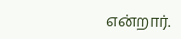என்றார்.